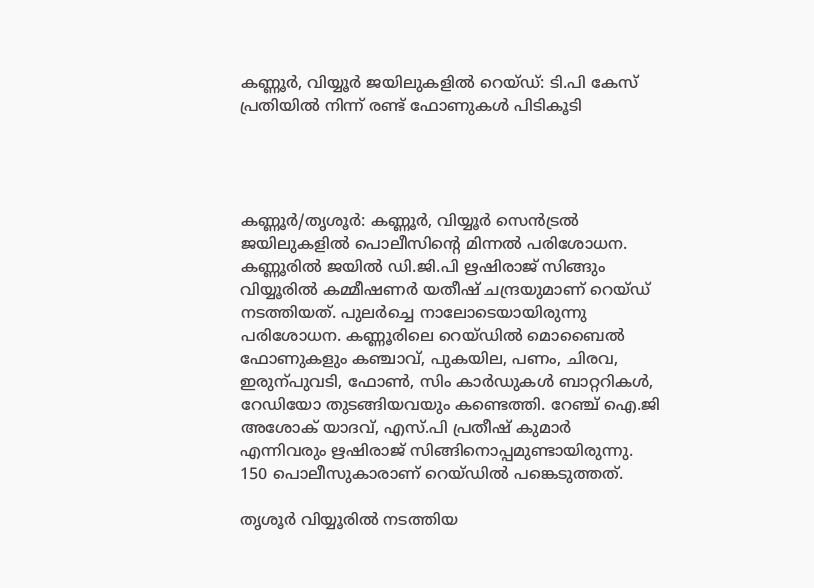കണ്ണൂർ, വിയ്യൂർ ജയിലുകളിൽ റെയ്ഡ്: ടി.പി കേസ് പ്രതിയിൽ നിന്ന് രണ്ട് ഫോണുകൾ പിടികൂടി




കണ്ണൂർ/തൃശൂർ: കണ്ണൂർ, വിയ്യൂർ സെൻട്രൽ ജയിലുകളിൽ പൊലീസിന്റെ മിന്നൽ പരിശോധന. കണ്ണൂരിൽ ജയിൽ ഡി.ജി.പി ഋഷിരാജ് സിങ്ങും വിയ്യൂരിൽ കമ്മീഷണർ യതീഷ് ചന്ദ്രയുമാണ് റെയ്ഡ് നടത്തിയത്. പുലർച്ചെ നാലോടെയായിരുന്നു പരിശോധന. കണ്ണൂരിലെ റെ‍യ്ഡിൽ മൊബൈൽ ഫോണുകളും കഞ്ചാവ്, പുകയില, പണം, ചിരവ, ഇരുന്പുവടി, ഫോൺ, സിം കാർഡുകൾ ബാറ്ററികൾ, റേഡിയോ തുടങ്ങിയവയും കണ്ടെത്തി. റേഞ്ച് ഐ.ജി അശോക് യാദവ്, എസ്.പി പ്രതീഷ് കുമാർ എന്നിവരും ഋഷിരാജ് സിങ്ങിനൊപ്പമുണ്ടായിരുന്നു. 150 പൊലീസുകാരാണ് റെയ്ഡിൽ പങ്കെടുത്തത്.

തൃശൂർ വിയ്യൂരിൽ നടത്തിയ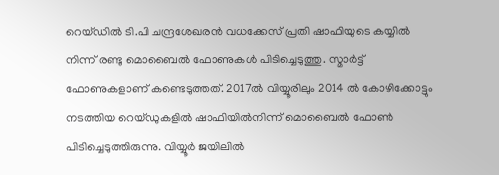റെയ്ഡിൽ ടി.പി ചന്ദ്രശേഖരൻ വധക്കേസ് പ്രതി ഷാഫിയുടെ കയ്യിൽ നിന്ന് രണ്ടു മൊബൈൽ ഫോണുകൾ പിടിച്ചെടുത്തു. സ്മാർട്ട് ഫോണുകളാണ് കണ്ടെടുത്തത്. 2017ൽ വിയ്യൂരിലും 2014 ൽ കോഴിക്കോട്ടും നടത്തിയ റെയ്ഡുകളിൽ ഷാഫിയിൽനിന്ന് മൊബൈൽ ഫോൺ പിടിച്ചെടുത്തിരുന്നു. വിയ്യൂർ ജയിലിൽ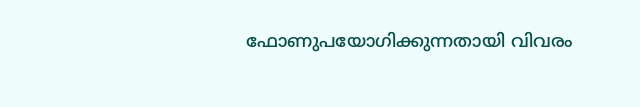ഫോണുപയോഗിക്കുന്നതായി വിവരം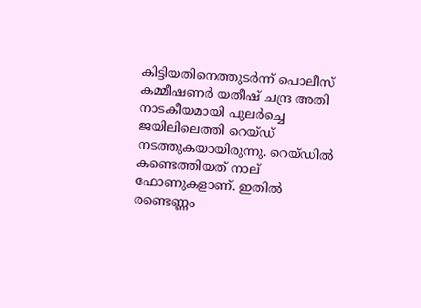കിട്ടിയതിനെത്തുടർന്ന് പൊലീസ് കമ്മീഷണർ യതീഷ് ചന്ദ്ര അതി നാടകീയമായി പുലർച്ചെ ജയിലിലെത്തി റെയ്ഡ് നടത്തുകയായിരുന്നു. റെയ്‍ഡിൽ കണ്ടെത്തിയത് നാല് ഫോണുകളാണ്. ഇതിൽ രണ്ടെണ്ണം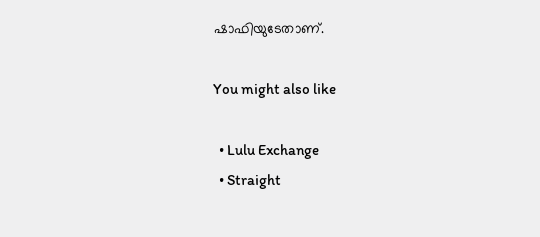ഷാഫിയുടേതാണ്.

You might also like

  • Lulu Exchange
  • Straight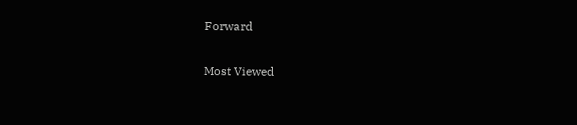Forward

Most Viewed